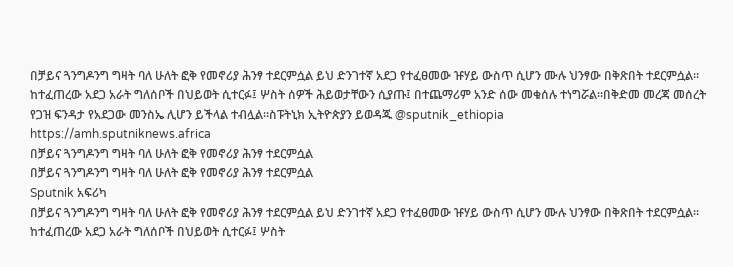በቻይና ጓንግዶንግ ግዛት ባለ ሁለት ፎቅ የመኖሪያ ሕንፃ ተደርምሷል ይህ ድንገተኛ አደጋ የተፈፀመው ዡሃይ ውስጥ ሲሆን ሙሉ ህንፃው በቅጽበት ተደርምሷል። ከተፈጠረው አደጋ አራት ግለሰቦች በህይወት ሲተርፉ፤ ሦስት ሰዎች ሕይወታቸውን ሲያጡ፤ በተጨማሪም አንድ ሰው መቁሰሉ ተነግሯል።በቅድመ መረጃ መሰረት የጋዝ ፍንዳታ የአደጋው መንስኤ ሊሆን ይችላል ተብሏል።ስፑትኒክ ኢትዮጵያን ይወዳጁ @sputnik_ethiopia
https://amh.sputniknews.africa
በቻይና ጓንግዶንግ ግዛት ባለ ሁለት ፎቅ የመኖሪያ ሕንፃ ተደርምሷል
በቻይና ጓንግዶንግ ግዛት ባለ ሁለት ፎቅ የመኖሪያ ሕንፃ ተደርምሷል
Sputnik አፍሪካ
በቻይና ጓንግዶንግ ግዛት ባለ ሁለት ፎቅ የመኖሪያ ሕንፃ ተደርምሷል ይህ ድንገተኛ አደጋ የተፈፀመው ዡሃይ ውስጥ ሲሆን ሙሉ ህንፃው በቅጽበት ተደርምሷል። ከተፈጠረው አደጋ አራት ግለሰቦች በህይወት ሲተርፉ፤ ሦስት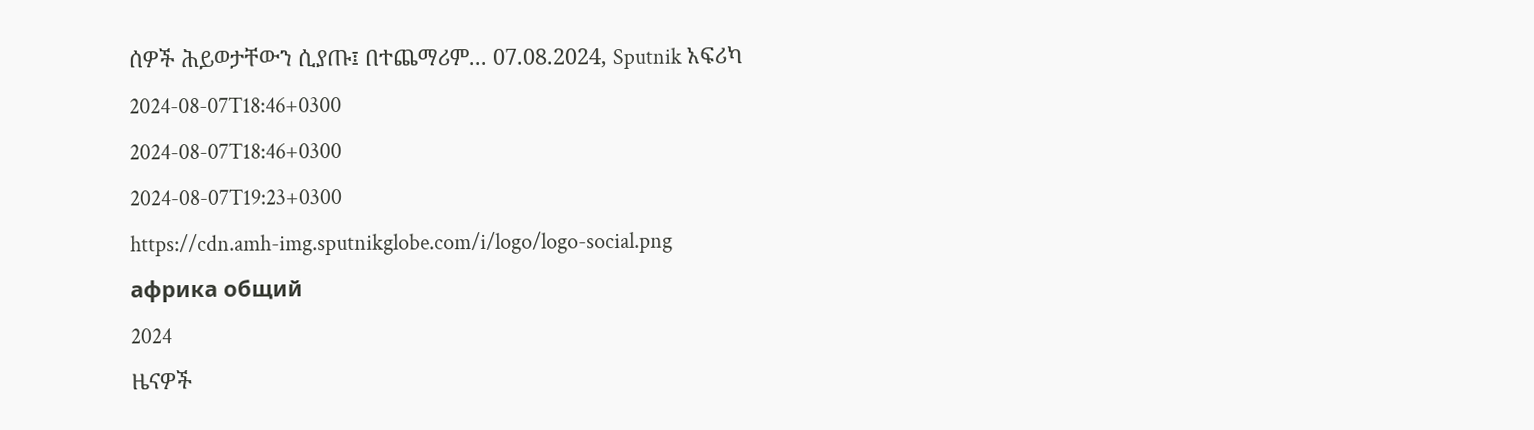ሰዎች ሕይወታቸውን ሲያጡ፤ በተጨማሪም... 07.08.2024, Sputnik አፍሪካ
2024-08-07T18:46+0300
2024-08-07T18:46+0300
2024-08-07T19:23+0300
https://cdn.amh-img.sputnikglobe.com/i/logo/logo-social.png
африка общий
2024
ዜናዎች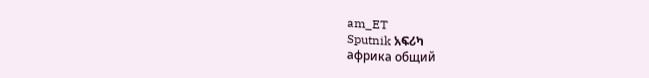am_ET
Sputnik አፍሪካ
африка общий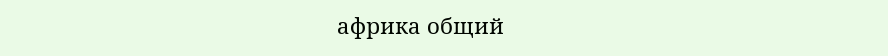африка общий